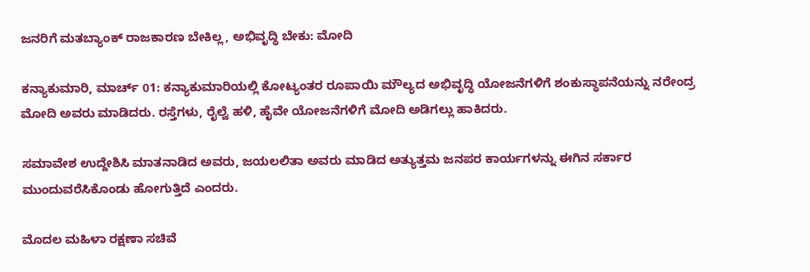ಜನರಿಗೆ ಮತಬ್ಯಾಂಕ್ ರಾಜಕಾರಣ ಬೇಕಿಲ್ಲ, ಅಭಿವೃದ್ಧಿ ಬೇಕು: ಮೋದಿ

ಕನ್ಯಾಕುಮಾರಿ, ಮಾರ್ಚ್ 01: ಕನ್ಯಾಕುಮಾರಿಯಲ್ಲಿ ಕೋಟ್ಯಂತರ ರೂಪಾಯಿ ಮೌಲ್ಯದ ಅಭಿವೃದ್ಧಿ ಯೋಜನೆಗಳಿಗೆ ಶಂಕುಸ್ಥಾಪನೆಯನ್ನು ನರೇಂದ್ರ ಮೋದಿ ಅವರು ಮಾಡಿದರು. ರಸ್ತೆಗಳು, ರೈಲ್ವೆ ಹಳಿ, ಹೈವೇ ಯೋಜನೆಗಳಿಗೆ ಮೋದಿ ಅಡಿಗಲ್ಲು ಹಾಕಿದರು.

ಸಮಾವೇಶ ಉದ್ದೇಶಿಸಿ ಮಾತನಾಡಿದ ಅವರು, ಜಯಲಲಿತಾ ಅವರು ಮಾಡಿದ ಅತ್ಯುತ್ತಮ ಜನಪರ ಕಾರ್ಯಗಳನ್ನು ಈಗಿನ ಸರ್ಕಾರ ಮುಂದುವರೆಸಿಕೊಂಡು ಹೋಗುತ್ತಿದೆ ಎಂದರು.

ಮೊದಲ ಮಹಿಳಾ ರಕ್ಷಣಾ ಸಚಿವೆ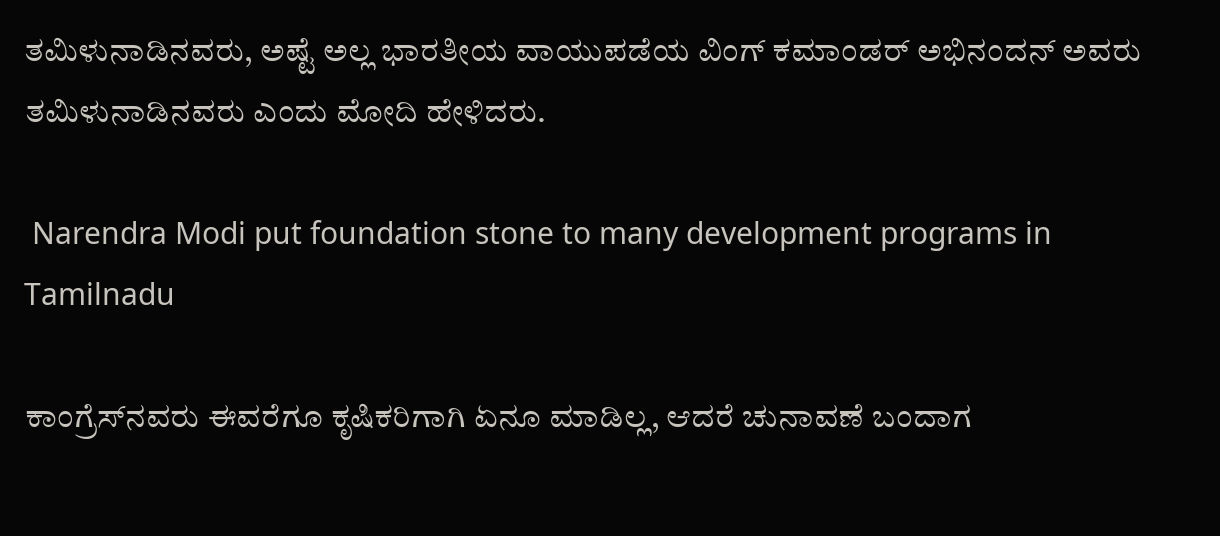ತಮಿಳುನಾಡಿನವರು, ಅಷ್ಟೆ ಅಲ್ಲ ಭಾರತೀಯ ವಾಯುಪಡೆಯ ವಿಂಗ್ ಕಮಾಂಡರ್ ಅಭಿನಂದನ್ ಅವರು ತಮಿಳುನಾಡಿನವರು ಎಂದು ಮೋದಿ ಹೇಳಿದರು.

 Narendra Modi put foundation stone to many development programs in Tamilnadu

ಕಾಂಗ್ರೆಸ್‌ನವರು ಈವರೆಗೂ ಕೃಷಿಕರಿಗಾಗಿ ಏನೂ ಮಾಡಿಲ್ಲ, ಆದರೆ ಚುನಾವಣೆ ಬಂದಾಗ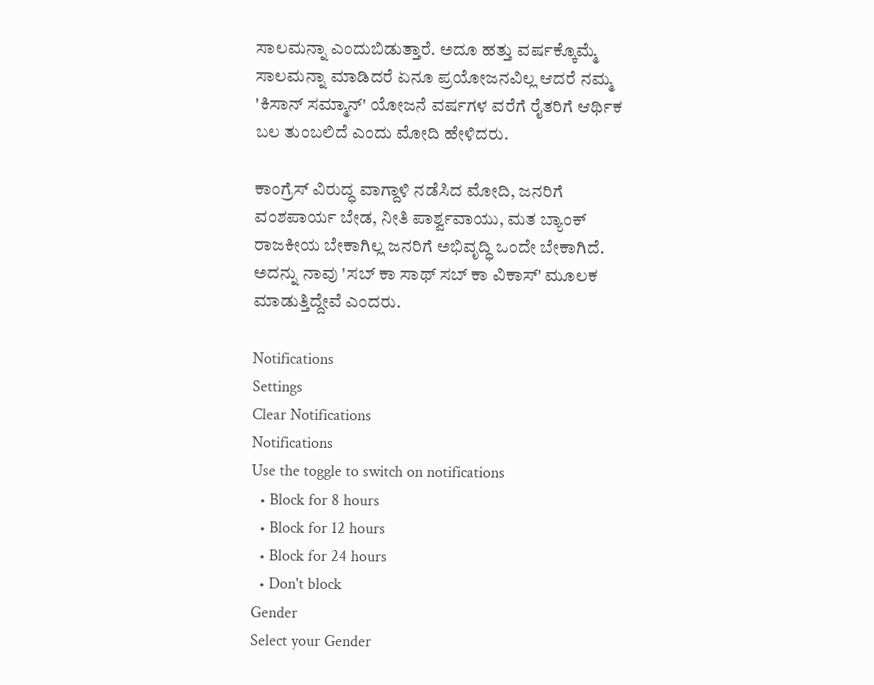ಸಾಲಮನ್ನಾ ಎಂದುಬಿಡುತ್ತಾರೆ. ಅದೂ ಹತ್ತು ವರ್ಷಕ್ಕೊಮ್ಮೆ ಸಾಲಮನ್ನಾ ಮಾಡಿದರೆ ಏನೂ ಪ್ರಯೋಜನವಿಲ್ಲ ಆದರೆ ನಮ್ಮ 'ಕಿಸಾನ್ ಸಮ್ಮಾನ್' ಯೋಜನೆ ವರ್ಷಗಳ ವರೆಗೆ ರೈತರಿಗೆ ಆರ್ಥಿಕ ಬಲ ತುಂಬಲಿದೆ ಎಂದು ಮೋದಿ ಹೇಳಿದರು.

ಕಾಂಗ್ರೆಸ್ ವಿರುದ್ಧ ವಾಗ್ದಾಳಿ ನಡೆಸಿದ ಮೋದಿ, ಜನರಿಗೆ ವಂಶಪಾರ್ಯ ಬೇಡ, ನೀತಿ ಪಾರ್ಶ್ವವಾಯು, ಮತ ಬ್ಯಾಂಕ್ ರಾಜಕೀಯ ಬೇಕಾಗಿಲ್ಲ ಜನರಿಗೆ ಅಭಿವೃದ್ಧಿ ಒಂದೇ ಬೇಕಾಗಿದೆ. ಅದನ್ನು ನಾವು 'ಸಬ್‌ ಕಾ ಸಾಥ್ ಸಬ್‌ ಕಾ ವಿಕಾಸ್‌' ಮೂಲಕ ಮಾಡುತ್ತಿದ್ದೇವೆ ಎಂದರು.

Notifications
Settings
Clear Notifications
Notifications
Use the toggle to switch on notifications
  • Block for 8 hours
  • Block for 12 hours
  • Block for 24 hours
  • Don't block
Gender
Select your Gender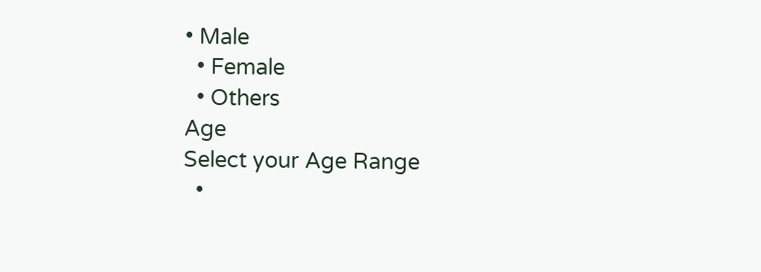• Male
  • Female
  • Others
Age
Select your Age Range
  •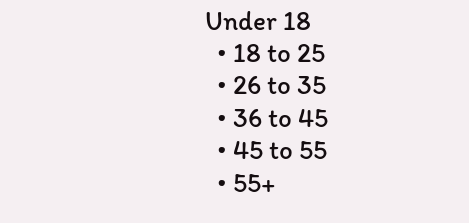Under 18
  • 18 to 25
  • 26 to 35
  • 36 to 45
  • 45 to 55
  • 55+